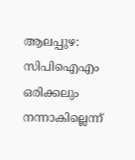ആലപ്പുഴ: സിപിഐഎം ഒരിക്കലും നന്നാകില്ലെന്ന്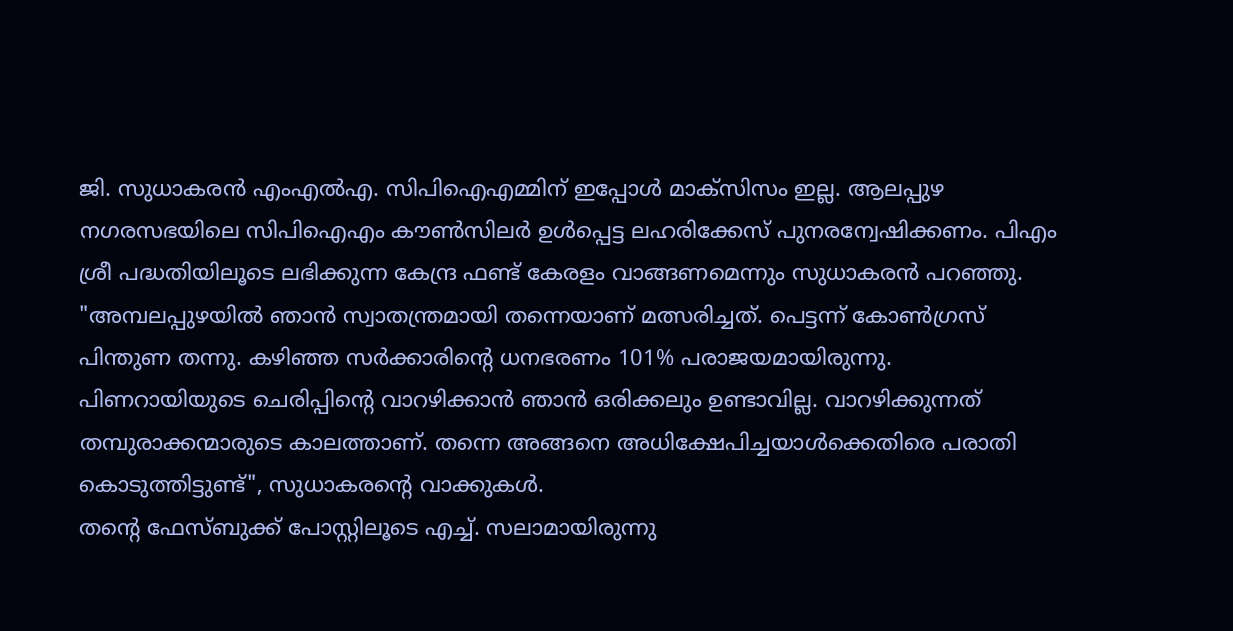ജി. സുധാകരൻ എംഎൽഎ. സിപിഐഎമ്മിന് ഇപ്പോൾ മാക്സിസം ഇല്ല. ആലപ്പുഴ നഗരസഭയിലെ സിപിഐഎം കൗൺസിലർ ഉൾപ്പെട്ട ലഹരിക്കേസ് പുനരന്വേഷിക്കണം. പിഎം ശ്രീ പദ്ധതിയിലൂടെ ലഭിക്കുന്ന കേന്ദ്ര ഫണ്ട് കേരളം വാങ്ങണമെന്നും സുധാകരൻ പറഞ്ഞു.
"അമ്പലപ്പുഴയിൽ ഞാൻ സ്വാതന്ത്രമായി തന്നെയാണ് മത്സരിച്ചത്. പെട്ടന്ന് കോൺഗ്രസ് പിന്തുണ തന്നു. കഴിഞ്ഞ സർക്കാരിൻ്റെ ധനഭരണം 101% പരാജയമായിരുന്നു. പിണറായിയുടെ ചെരിപ്പിന്റെ വാറഴിക്കാൻ ഞാൻ ഒരിക്കലും ഉണ്ടാവില്ല. വാറഴിക്കുന്നത് തമ്പുരാക്കന്മാരുടെ കാലത്താണ്. തന്നെ അങ്ങനെ അധിക്ഷേപിച്ചയാൾക്കെതിരെ പരാതി കൊടുത്തിട്ടുണ്ട്", സുധാകരൻ്റെ വാക്കുകൾ.
തന്റെ ഫേസ്ബുക്ക് പോസ്റ്റിലൂടെ എച്ച്. സലാമായിരുന്നു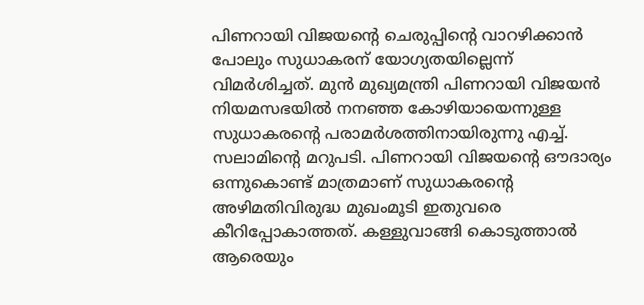പിണറായി വിജയന്റെ ചെരുപ്പിന്റെ വാറഴിക്കാൻ പോലും സുധാകരന് യോഗ്യതയില്ലെന്ന് വിമർശിച്ചത്. മുൻ മുഖ്യമന്ത്രി പിണറായി വിജയൻ നിയമസഭയിൽ നനഞ്ഞ കോഴിയായെന്നുള്ള സുധാകരന്റെ പരാമർശത്തിനായിരുന്നു എച്ച്. സലാമിന്റെ മറുപടി. പിണറായി വിജയന്റെ ഔദാര്യം ഒന്നുകൊണ്ട് മാത്രമാണ് സുധാകരന്റെ അഴിമതിവിരുദ്ധ മുഖംമൂടി ഇതുവരെ കീറിപ്പോകാത്തത്. കള്ളുവാങ്ങി കൊടുത്താൽ ആരെയും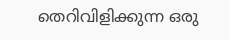തെറിവിളിക്കുന്ന ഒരു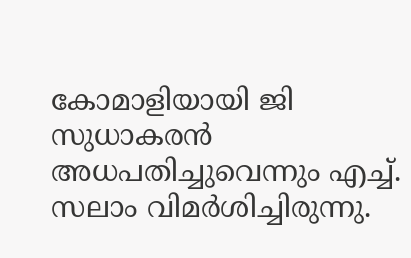കോമാളിയായി ജി സുധാകരൻ അധപതിച്ചുവെന്നും എച്ച്. സലാം വിമർശിച്ചിരുന്നു.